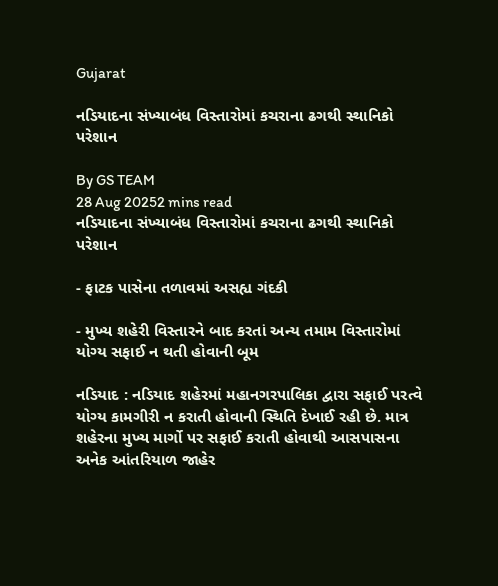Gujarat

નડિયાદના સંખ્યાબંધ વિસ્તારોમાં કચરાના ઢગથી સ્થાનિકો પરેશાન

By GS TEAM
28 Aug 20252 mins read
નડિયાદના સંખ્યાબંધ વિસ્તારોમાં કચરાના ઢગથી સ્થાનિકો પરેશાન

- ફાટક પાસેના તળાવમાં અસહ્ય ગંદકી

- મુખ્ય શહેરી વિસ્તારને બાદ કરતાં અન્ય તમામ વિસ્તારોમાં યોગ્ય સફાઈ ન થતી હોવાની બૂમ

નડિયાદ : નડિયાદ શહેરમાં મહાનગરપાલિકા દ્વારા સફાઈ પરત્વે યોગ્ય કામગીરી ન કરાતી હોવાની સ્થિતિ દેખાઈ રહી છે. માત્ર શહેરના મુખ્ય માર્ગો પર સફાઈ કરાતી હોવાથી આસપાસના અનેક આંતરિયાળ જાહેર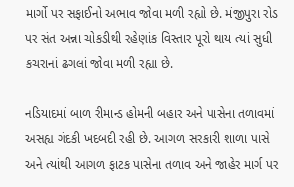માર્ગો પર સફાઈનો અભાવ જોવા મળી રહ્યો છે. મંજીપુરા રોડ પર સંત અન્ના ચોકડીથી રહેણાંક વિસ્તાર પૂરો થાય ત્યાં સુધી કચરાનાં ઢગલાં જોવા મળી રહ્યા છે.

નડિયાદમાં બાળ રીમાન્ડ હોમની બહાર અને પાસેના તળાવમાં અસહ્ય ગંદકી ખદબદી રહી છે. આગળ સરકારી શાળા પાસે અને ત્યાંથી આગળ ફાટક પાસેના તળાવ અને જાહેર માર્ગ પર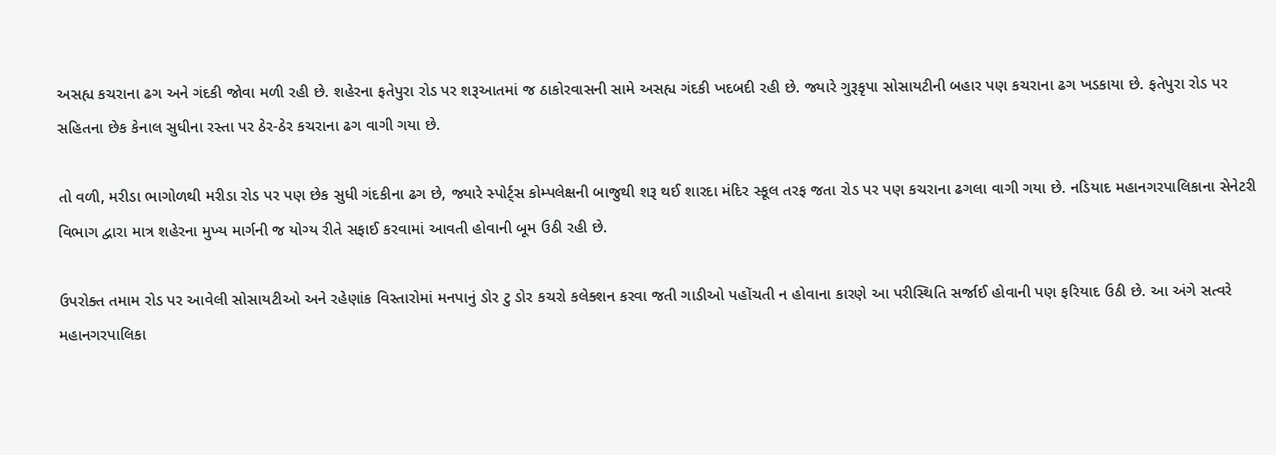અસહ્ય કચરાના ઢગ અને ગંદકી જોવા મળી રહી છે. શહેરના ફતેપુરા રોડ પર શરૂઆતમાં જ ઠાકોરવાસની સામે અસહ્ય ગંદકી ખદબદી રહી છે. જ્યારે ગુરૂકૃપા સોસાયટીની બહાર પણ કચરાના ઢગ ખડકાયા છે. ફતેપુરા રોડ પર સહિતના છેક કેનાલ સુધીના રસ્તા પર ઠેર-ઠેર કચરાના ઢગ વાગી ગયા છે.

તો વળી, મરીડા ભાગોળથી મરીડા રોડ પર પણ છેક સુધી ગંદકીના ઢગ છે, જ્યારે સ્પોર્ટ્સ કોમ્પલેક્ષની બાજુથી શરૂ થઈ શારદા મંદિર સ્કૂલ તરફ જતા રોડ પર પણ કચરાના ઢગલા વાગી ગયા છે. નડિયાદ મહાનગરપાલિકાના સેનેટરી વિભાગ દ્વારા માત્ર શહેરના મુખ્ય માર્ગની જ યોગ્ય રીતે સફાઈ કરવામાં આવતી હોવાની બૂમ ઉઠી રહી છે.

ઉપરોક્ત તમામ રોડ પર આવેલી સોસાયટીઓ અને રહેણાંક વિસ્તારોમાં મનપાનું ડોર ટુ ડોર કચરો કલેક્શન કરવા જતી ગાડીઓ પહોંચતી ન હોવાના કારણે આ પરીસ્થિતિ સર્જાઈ હોવાની પણ ફરિયાદ ઉઠી છે. આ અંગે સત્વરે મહાનગરપાલિકા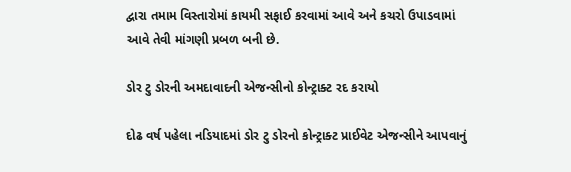દ્વારા તમામ વિસ્તારોમાં કાયમી સફાઈ કરવામાં આવે અને કચરો ઉપાડવામાં આવે તેવી માંગણી પ્રબળ બની છે.

ડોર ટુ ડોરની અમદાવાદની એજન્સીનો કોન્ટ્રાક્ટ રદ કરાયો

દોઢ વર્ષ પહેલા નડિયાદમાં ડોર ટુ ડોરનો કોન્ટ્રાક્ટ પ્રાઈવેટ એજન્સીને આપવાનું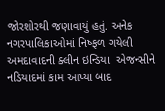જોરશોરથી જણાવાયું હતું. અનેક નગરપાલિકાઓમાં નિષ્ફળ ગયેલી અમદાવાદની ક્લીન ઇન્ડિયા  એજન્સીને નડિયાદમાં કામ આપ્યા બાદ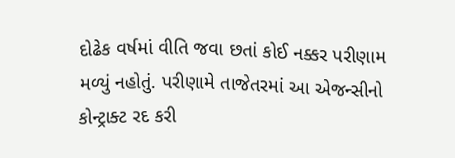દોઢેક વર્ષમાં વીતિ જવા છતાં કોઈ નક્કર પરીણામ મળ્યું નહોતું. પરીણામે તાજેતરમાં આ એજન્સીનો કોન્ટ્રાક્ટ રદ કરી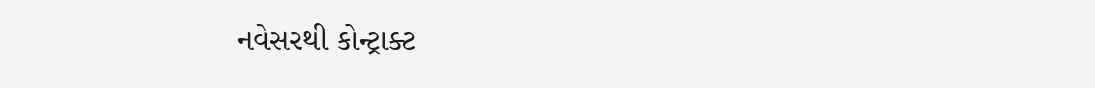નવેસરથી કોન્ટ્રાક્ટ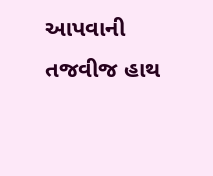આપવાની તજવીજ હાથ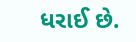ધરાઈ છે.